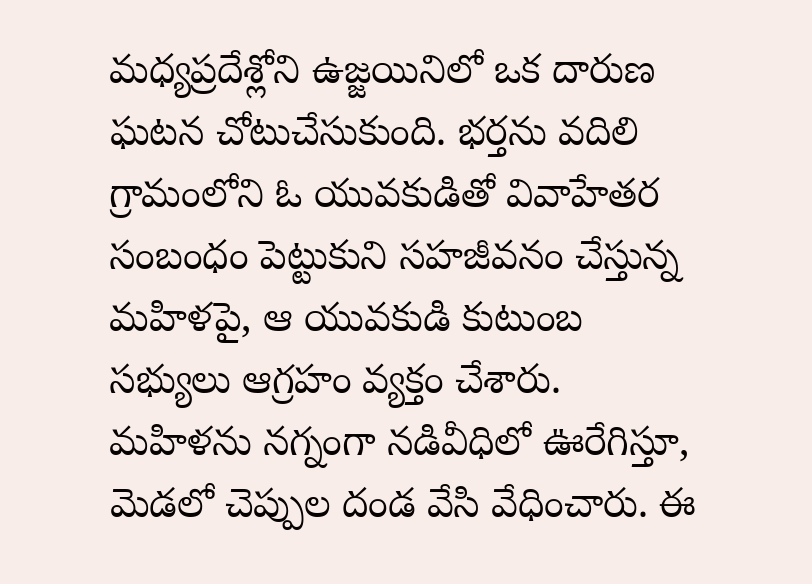మధ్యప్రదేశ్లోని ఉజ్జయినిలో ఒక దారుణ ఘటన చోటుచేసుకుంది. భర్తను వదిలి గ్రామంలోని ఓ యువకుడితో వివాహేతర సంబంధం పెట్టుకుని సహజీవనం చేస్తున్న మహిళపై, ఆ యువకుడి కుటుంబ సభ్యులు ఆగ్రహం వ్యక్తం చేశారు. మహిళను నగ్నంగా నడివీధిలో ఊరేగిస్తూ, మెడలో చెప్పుల దండ వేసి వేధించారు. ఈ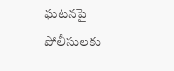ఘటనపై పోలీసులకు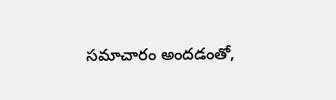సమాచారం అందడంతో,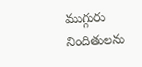ముగ్గురు నిందితులను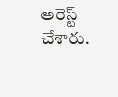అరెస్ట్ చేశారు.